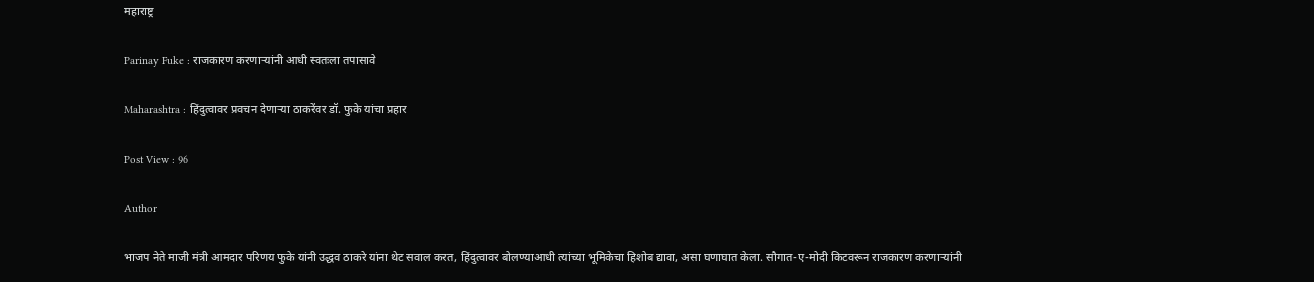महाराष्ट्र

Parinay Fuke : राजकारण करणाऱ्यांनी आधी स्वतःला तपासावे

Maharashtra : हिंदुत्वावर प्रवचन देणाऱ्या ठाकरेंवर डॉ. फुके यांचा प्रहार

Post View : 96

Author

भाजप नेते माजी मंत्री आमदार परिणय फुके यांनी उद्धव ठाकरे यांना थेट सवाल करत, हिंदुत्वावर बोलण्याआधी त्यांच्या भूमिकेचा हिशोब द्यावा, असा घणाघात केला. सौगात-ए-मोदी किटवरून राजकारण करणाऱ्यांनी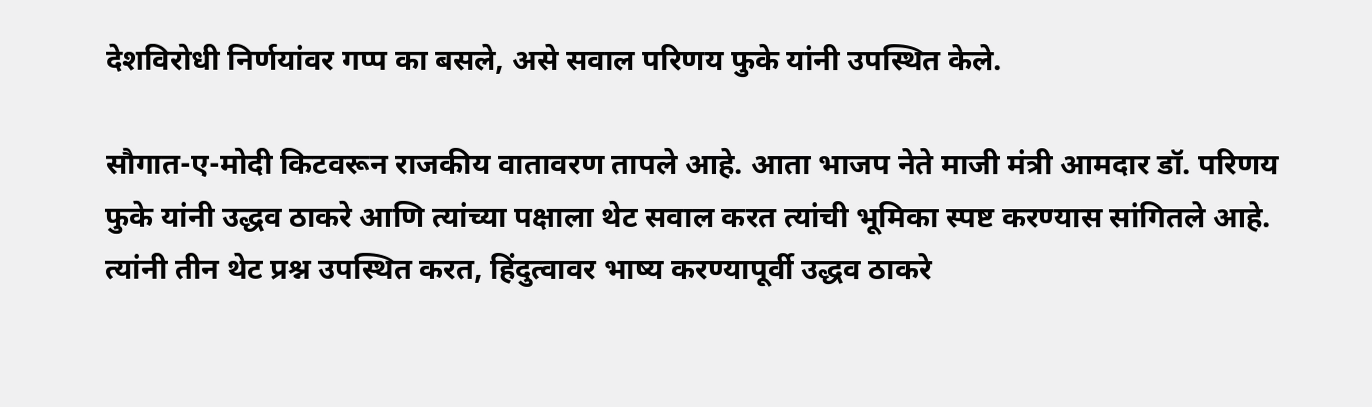देशविरोधी निर्णयांवर गप्प का बसले, असे सवाल परिणय फुके यांनी उपस्थित केले.

सौगात-ए-मोदी किटवरून राजकीय वातावरण तापले आहे. आता भाजप नेते माजी मंत्री आमदार डॉ. परिणय फुके यांनी उद्धव ठाकरे आणि त्यांच्या पक्षाला थेट सवाल करत त्यांची भूमिका स्पष्ट करण्यास सांगितले आहे. त्यांनी तीन थेट प्रश्न उपस्थित करत, हिंदुत्वावर भाष्य करण्यापूर्वी उद्धव ठाकरे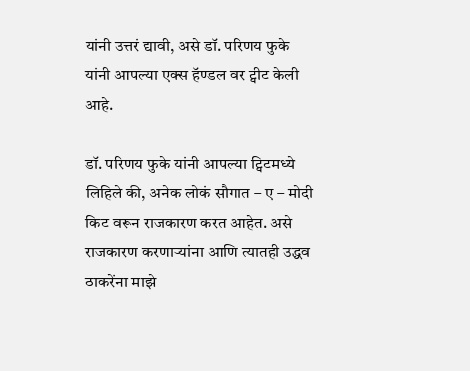यांनी उत्तरं द्यावी, असे डॉ. परिणय फुके यांनी आपल्या एक्स हॅण्डल वर ट्वीट केली आहे.

डॉ. परिणय फुके यांनी आपल्या ट्विटमध्ये लिहिले की, अनेक लोकं सौगात – ए – मोदी किट वरून राजकारण करत आहेत. असे राजकारण करणाऱ्यांना आणि त्यातही उद्धव ठाकरेंना माझे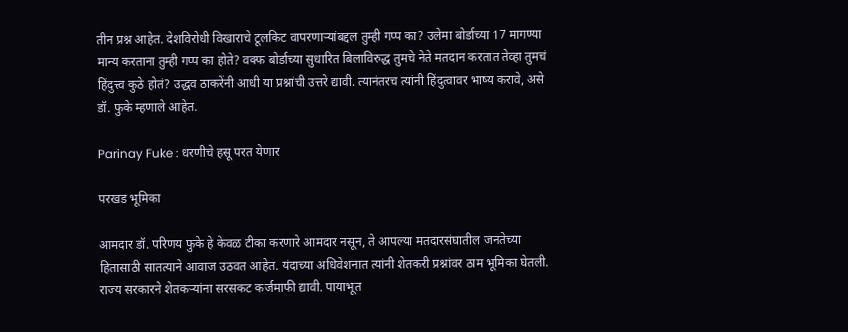तीन प्रश्न आहेत. देशविरोधी विखाराचे टूलकिट वापरणाऱ्यांबद्दल तुम्ही गप्प का? उलेमा बोर्डाच्या 17 मागण्या मान्य करताना तुम्ही गप्प का होते? वक्फ बोर्डाच्या सुधारित बिलाविरुद्ध तुमचे नेते मतदान करतात तेव्हा तुमचं हिंदुत्त्व कुठे होतं? उद्धव ठाकरेंनी आधी या प्रश्नांची उत्तरे द्यावी. त्यानंतरच त्यांनी हिंदुत्वावर भाष्य करावे, असे डॉ. फुके म्हणाले आहेत.

Parinay Fuke : धरणीचे हसू परत येणार

परखड भूमिका

आमदार डॉ. परिणय फुके हे केवळ टीका करणारे आमदार नसून, ते आपल्या मतदारसंघातील जनतेच्या हितासाठी सातत्याने आवाज उठवत आहेत. यंदाच्या अधिवेशनात त्यांनी शेतकरी प्रश्नांवर ठाम भूमिका घेतली. राज्य सरकारने शेतकऱ्यांना सरसकट कर्जमाफी द्यावी. पायाभूत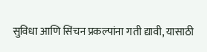सुविधा आणि सिंचन प्रकल्पांना गती द्यावी, यासाठी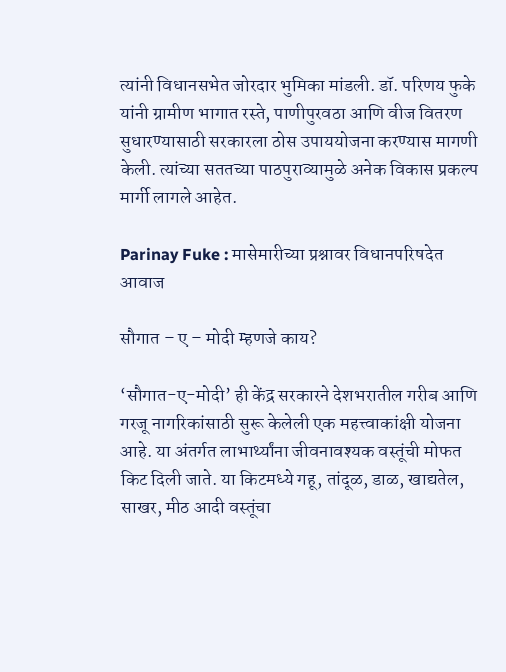त्यांनी विधानसभेत जोरदार भुमिका मांडली. डॉ. परिणय फुके यांनी ग्रामीण भागात रस्ते, पाणीपुरवठा आणि वीज वितरण सुधारण्यासाठी सरकारला ठोस उपाययोजना करण्यास मागणी केली. त्यांच्या सततच्या पाठपुराव्यामुळे अनेक विकास प्रकल्प मार्गी लागले आहेत.

Parinay Fuke : मासेमारीच्या प्रश्नावर विधानपरिषदेत आवाज

सौगात – ए – मोदी म्हणजे काय?

‘सौगात-ए-मोदी’ ही केंद्र सरकारने देशभरातील गरीब आणि गरजू नागरिकांसाठी सुरू केलेली एक महत्त्वाकांक्षी योजना आहे. या अंतर्गत लाभार्थ्यांना जीवनावश्यक वस्तूंची मोफत किट दिली जाते. या किटमध्ये गहू, तांदूळ, डाळ, खाद्यतेल, साखर, मीठ आदी वस्तूंचा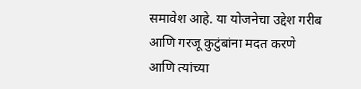समावेश आहे. या योजनेचा उद्देश गरीब आणि गरजू कुटुंबांना मदत करणे आणि त्यांच्या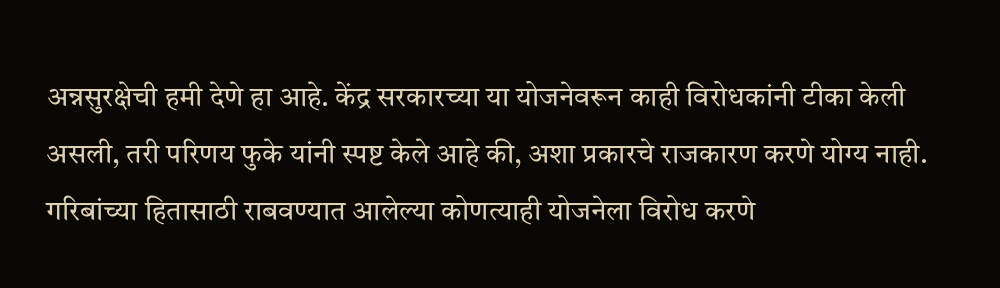अन्नसुरक्षेची हमी देणे हा आहे. केंद्र सरकारच्या या योजनेवरून काही विरोधकांनी टीका केली असली, तरी परिणय फुके यांनी स्पष्ट केले आहे की, अशा प्रकारचे राजकारण करणे योग्य नाही. गरिबांच्या हितासाठी राबवण्यात आलेल्या कोणत्याही योजनेला विरोध करणे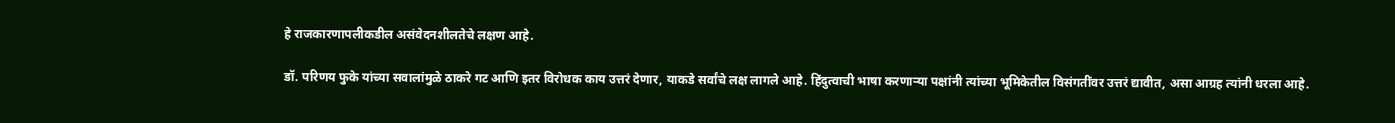हे राजकारणापलीकडील असंवेदनशीलतेचे लक्षण आहे.

डॉ. परिणय फुके यांच्या सवालांमुळे ठाकरे गट आणि इतर विरोधक काय उत्तरं देणार, याकडे सर्वांचे लक्ष लागले आहे. हिंदुत्वाची भाषा करणाऱ्या पक्षांनी त्यांच्या भूमिकेतील विसंगतींवर उत्तरं द्यावीत, असा आग्रह त्यांनी धरला आहे.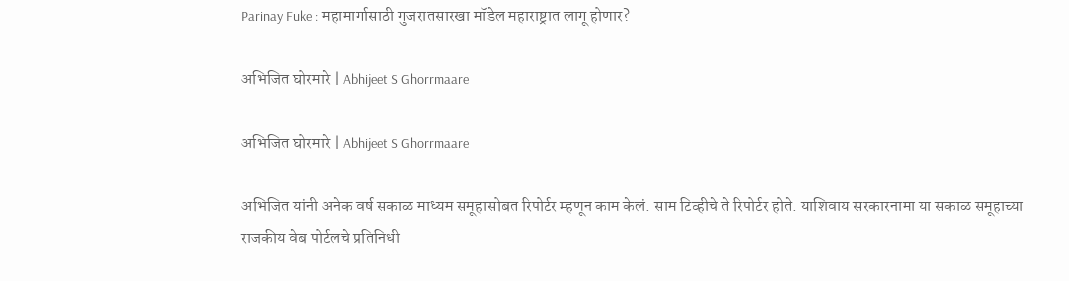Parinay Fuke : महामार्गासाठी गुजरातसारखा मॉडेल महाराष्ट्रात लागू होणार?

अभिजित घोरमारे | Abhijeet S Ghorrmaare

अभिजित घोरमारे | Abhijeet S Ghorrmaare

अभिजित यांनी अनेक वर्ष सकाळ माध्यम समूहासोबत रिपोर्टर म्हणून काम केलं. साम टिव्हीचे ते रिपोर्टर होते. याशिवाय सरकारनामा या सकाळ समूहाच्या राजकीय वेब पोर्टलचे प्रतिनिधी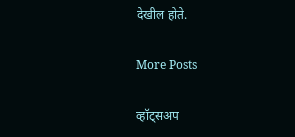देखील होते.

More Posts

व्हॉट्सअप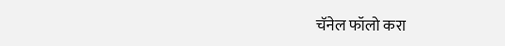चॅनेल फॉलो करा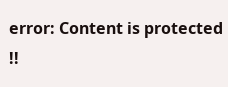error: Content is protected !!